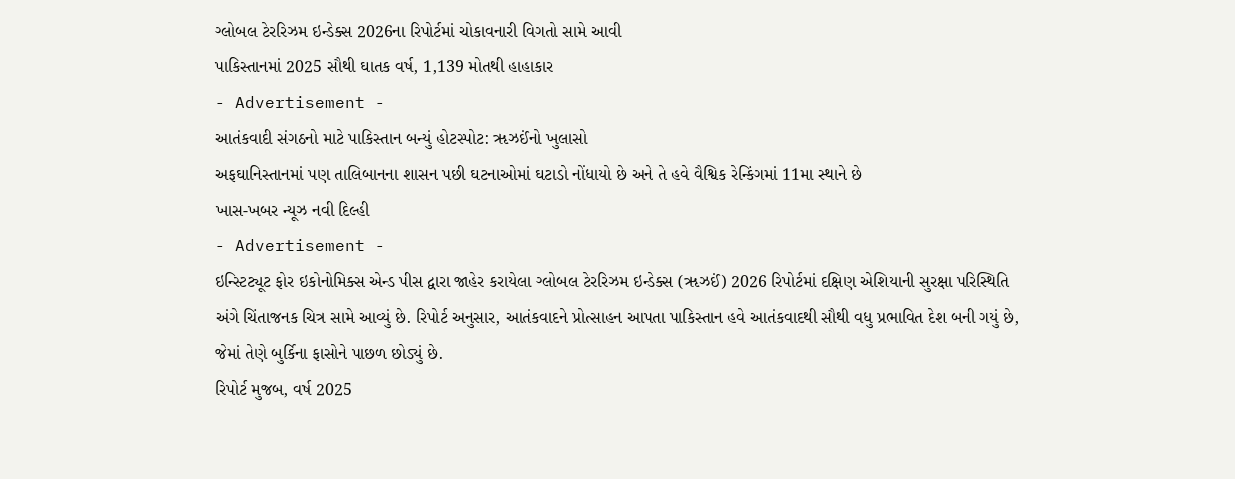ગ્લોબલ ટેરરિઝમ ઇન્ડેક્સ 2026ના રિપોર્ટમાં ચોકાવનારી વિગતો સામે આવી
પાકિસ્તાનમાં 2025 સૌથી ઘાતક વર્ષ, 1,139 મોતથી હાહાકાર
- Advertisement -
આતંકવાદી સંગઠનો માટે પાકિસ્તાન બન્યું હોટસ્પોટ: ૠઝઈંનો ખુલાસો
અફઘાનિસ્તાનમાં પણ તાલિબાનના શાસન પછી ઘટનાઓમાં ઘટાડો નોંધાયો છે અને તે હવે વૈશ્વિક રેન્કિંગમાં 11મા સ્થાને છે
ખાસ-ખબર ન્યૂઝ નવી દિલ્હી
- Advertisement -
ઇન્સ્ટિટ્યૂટ ફોર ઇકોનોમિક્સ એન્ડ પીસ દ્વારા જાહેર કરાયેલા ગ્લોબલ ટેરરિઝમ ઇન્ડેક્સ (ૠઝઈં) 2026 રિપોર્ટમાં દક્ષિણ એશિયાની સુરક્ષા પરિસ્થિતિ અંગે ચિંતાજનક ચિત્ર સામે આવ્યું છે. રિપોર્ટ અનુસાર, આતંકવાદને પ્રોત્સાહન આપતા પાકિસ્તાન હવે આતંકવાદથી સૌથી વધુ પ્રભાવિત દેશ બની ગયું છે, જેમાં તેણે બુર્કિના ફાસોને પાછળ છોડ્યું છે.
રિપોર્ટ મુજબ, વર્ષ 2025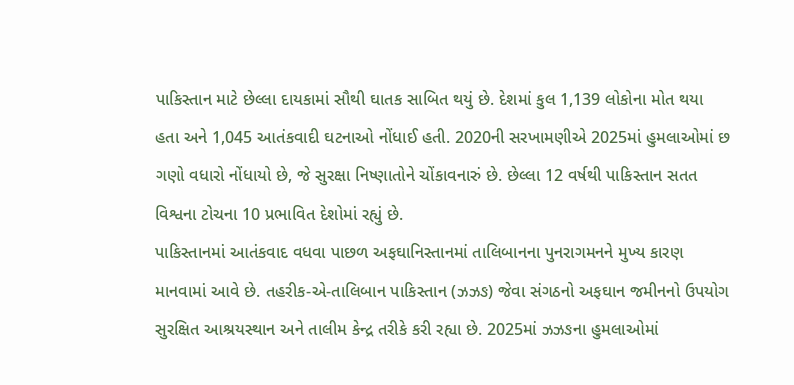પાકિસ્તાન માટે છેલ્લા દાયકામાં સૌથી ઘાતક સાબિત થયું છે. દેશમાં કુલ 1,139 લોકોના મોત થયા હતા અને 1,045 આતંકવાદી ઘટનાઓ નોંધાઈ હતી. 2020ની સરખામણીએ 2025માં હુમલાઓમાં છ ગણો વધારો નોંધાયો છે, જે સુરક્ષા નિષ્ણાતોને ચોંકાવનારું છે. છેલ્લા 12 વર્ષથી પાકિસ્તાન સતત વિશ્વના ટોચના 10 પ્રભાવિત દેશોમાં રહ્યું છે.
પાકિસ્તાનમાં આતંકવાદ વધવા પાછળ અફઘાનિસ્તાનમાં તાલિબાનના પુનરાગમનને મુખ્ય કારણ માનવામાં આવે છે. તહરીક-એ-તાલિબાન પાકિસ્તાન (ઝઝઙ) જેવા સંગઠનો અફઘાન જમીનનો ઉપયોગ સુરક્ષિત આશ્રયસ્થાન અને તાલીમ કેન્દ્ર તરીકે કરી રહ્યા છે. 2025માં ઝઝઙના હુમલાઓમાં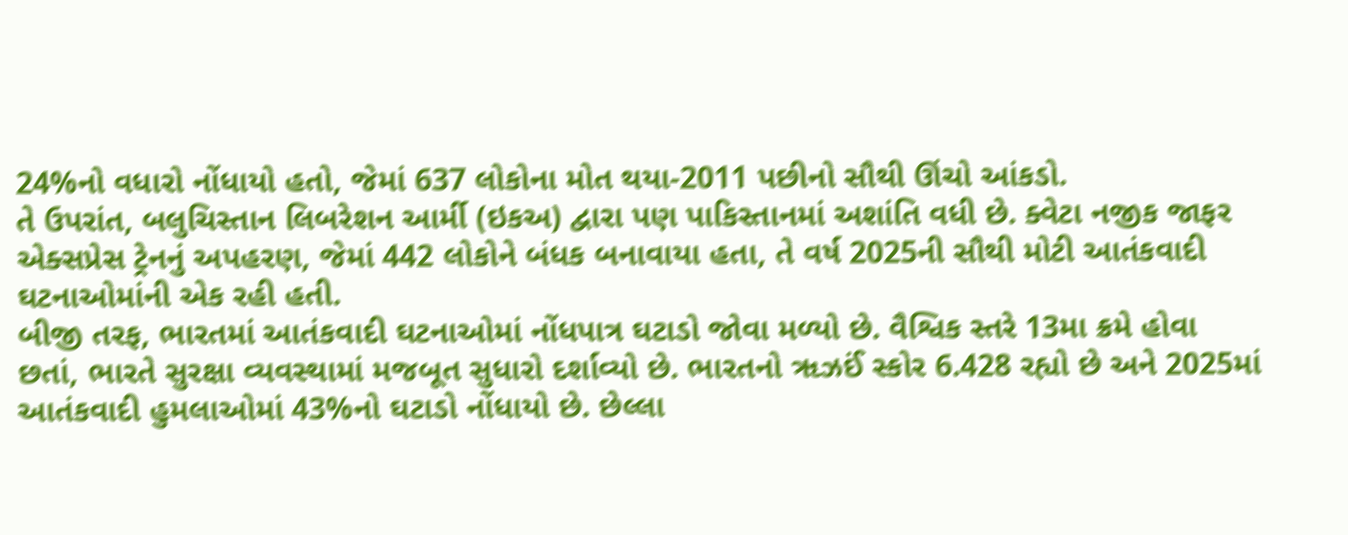24%નો વધારો નોંધાયો હતો, જેમાં 637 લોકોના મોત થયા-2011 પછીનો સૌથી ઊંચો આંકડો.
તે ઉપરાંત, બલુચિસ્તાન લિબરેશન આર્મી (ઇકઅ) દ્વારા પણ પાકિસ્તાનમાં અશાંતિ વધી છે. ક્વેટા નજીક જાફર એક્સપ્રેસ ટ્રેનનું અપહરણ, જેમાં 442 લોકોને બંધક બનાવાયા હતા, તે વર્ષ 2025ની સૌથી મોટી આતંકવાદી ઘટનાઓમાંની એક રહી હતી.
બીજી તરફ, ભારતમાં આતંકવાદી ઘટનાઓમાં નોંધપાત્ર ઘટાડો જોવા મળ્યો છે. વૈશ્વિક સ્તરે 13મા ક્રમે હોવા છતાં, ભારતે સુરક્ષા વ્યવસ્થામાં મજબૂત સુધારો દર્શાવ્યો છે. ભારતનો ૠઝઈં સ્કોર 6.428 રહ્યો છે અને 2025માં આતંકવાદી હુમલાઓમાં 43%નો ઘટાડો નોંધાયો છે. છેલ્લા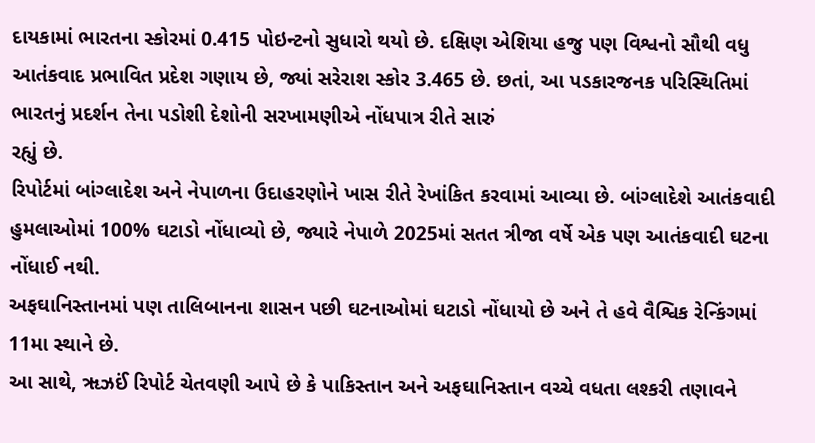દાયકામાં ભારતના સ્કોરમાં 0.415 પોઇન્ટનો સુધારો થયો છે. દક્ષિણ એશિયા હજુ પણ વિશ્વનો સૌથી વધુ આતંકવાદ પ્રભાવિત પ્રદેશ ગણાય છે, જ્યાં સરેરાશ સ્કોર 3.465 છે. છતાં, આ પડકારજનક પરિસ્થિતિમાં ભારતનું પ્રદર્શન તેના પડોશી દેશોની સરખામણીએ નોંધપાત્ર રીતે સારું
રહ્યું છે.
રિપોર્ટમાં બાંગ્લાદેશ અને નેપાળના ઉદાહરણોને ખાસ રીતે રેખાંકિત કરવામાં આવ્યા છે. બાંગ્લાદેશે આતંકવાદી હુમલાઓમાં 100% ઘટાડો નોંધાવ્યો છે, જ્યારે નેપાળે 2025માં સતત ત્રીજા વર્ષે એક પણ આતંકવાદી ઘટના નોંધાઈ નથી.
અફઘાનિસ્તાનમાં પણ તાલિબાનના શાસન પછી ઘટનાઓમાં ઘટાડો નોંધાયો છે અને તે હવે વૈશ્વિક રેન્કિંગમાં 11મા સ્થાને છે.
આ સાથે, ૠઝઈં રિપોર્ટ ચેતવણી આપે છે કે પાકિસ્તાન અને અફઘાનિસ્તાન વચ્ચે વધતા લશ્કરી તણાવને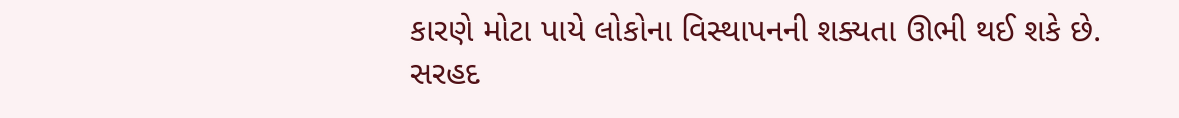કારણે મોટા પાયે લોકોના વિસ્થાપનની શક્યતા ઊભી થઈ શકે છે.
સરહદ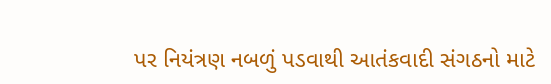પર નિયંત્રણ નબળું પડવાથી આતંકવાદી સંગઠનો માટે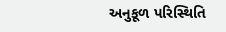અનુકૂળ પરિસ્થિતિ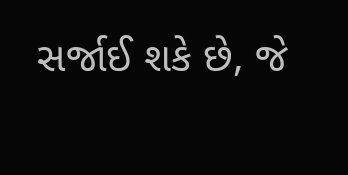સર્જાઈ શકે છે, જે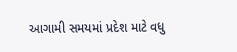આગામી સમયમાં પ્રદેશ માટે વધુ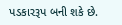પડકારરૂપ બની શકે છે.